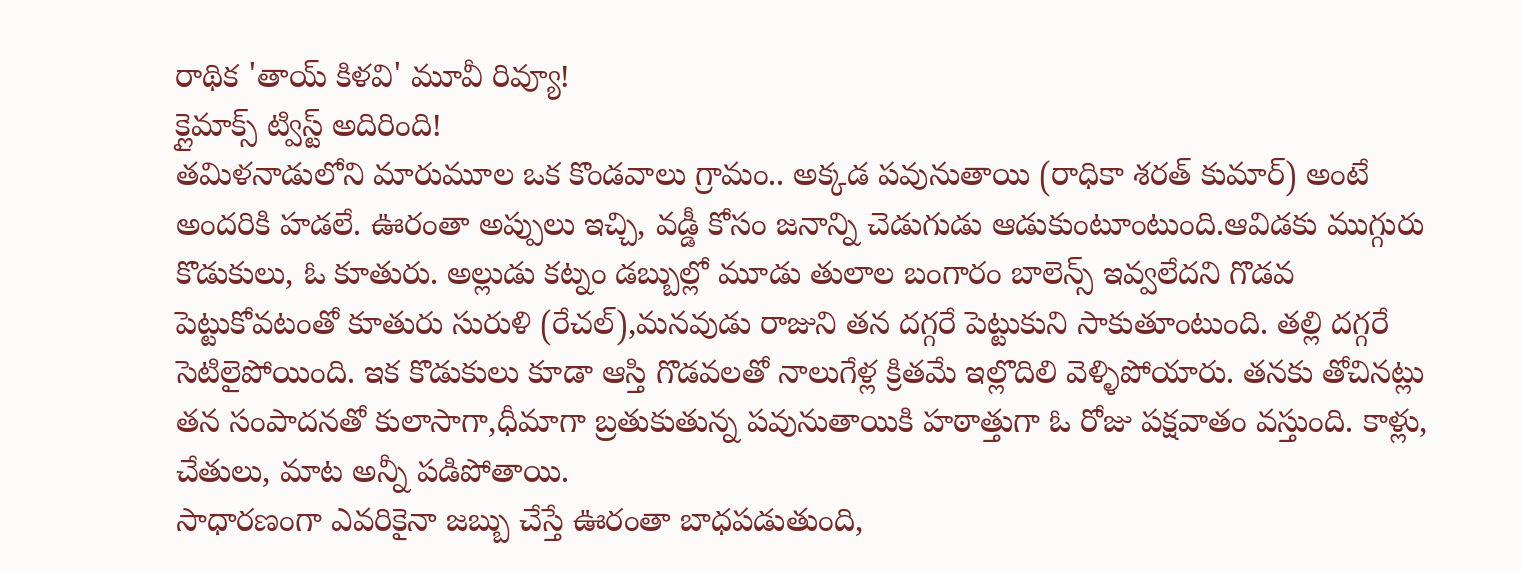రాథిక 'తాయ్ కిళవి' మూవీ రివ్యూ!
క్లైమాక్స్ ట్విస్ట్ అదిరింది!
తమిళనాడులోని మారుమూల ఒక కొండవాలు గ్రామం.. అక్కడ పవునుతాయి (రాధికా శరత్ కుమార్) అంటే అందరికి హడలే. ఊరంతా అప్పులు ఇచ్చి, వడ్డీ కోసం జనాన్ని చెడుగుడు ఆడుకుంటూంటుంది.ఆవిడకు ముగ్గురు కొడుకులు, ఓ కూతురు. అల్లుడు కట్నం డబ్బుల్లో మూడు తులాల బంగారం బాలెన్స్ ఇవ్వలేదని గొడవ పెట్టుకోవటంతో కూతురు సురుళి (రేచల్),మనవుడు రాజుని తన దగ్గరే పెట్టుకుని సాకుతూంటుంది. తల్లి దగ్గరే సెటిలైపోయింది. ఇక కొడుకులు కూడా ఆస్తి గొడవలతో నాలుగేళ్ల క్రితమే ఇల్లొదిలి వెళ్ళిపోయారు. తనకు తోచినట్లు తన సంపాదనతో కులాసాగా,ధీమాగా బ్రతుకుతున్న పవునుతాయికి హఠాత్తుగా ఓ రోజు పక్షవాతం వస్తుంది. కాళ్లు, చేతులు, మాట అన్నీ పడిపోతాయి.
సాధారణంగా ఎవరికైనా జబ్బు చేస్తే ఊరంతా బాధపడుతుంది,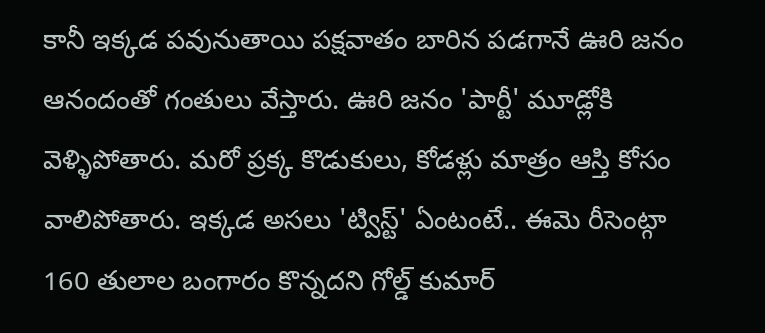కానీ ఇక్కడ పవునుతాయి పక్షవాతం బారిన పడగానే ఊరి జనం ఆనందంతో గంతులు వేస్తారు. ఊరి జనం 'పార్టీ' మూడ్లోకి వెళ్ళిపోతారు. మరో ప్రక్క కొడుకులు, కోడళ్లు మాత్రం ఆస్తి కోసం వాలిపోతారు. ఇక్కడ అసలు 'ట్విస్ట్' ఏంటంటే.. ఈమె రీసెంట్గా 160 తులాల బంగారం కొన్నదని గోల్డ్ కుమార్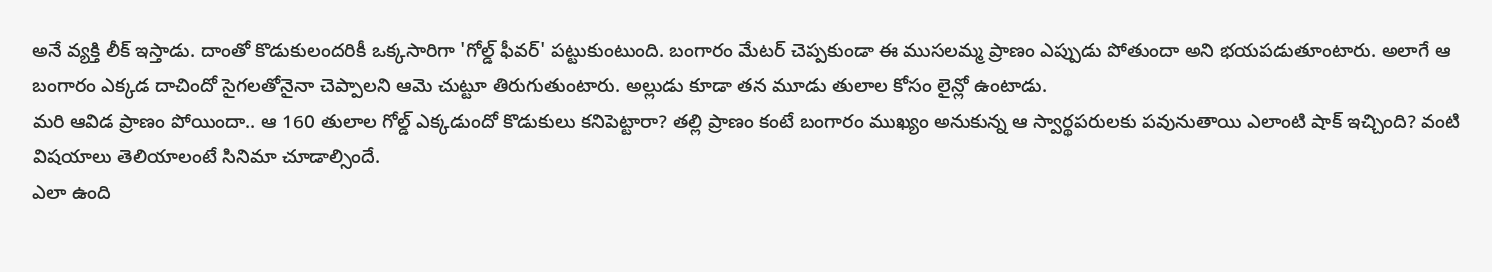అనే వ్యక్తి లీక్ ఇస్తాడు. దాంతో కొడుకులందరికీ ఒక్కసారిగా 'గోల్డ్ ఫీవర్' పట్టుకుంటుంది. బంగారం మేటర్ చెప్పకుండా ఈ ముసలమ్మ ప్రాణం ఎప్పుడు పోతుందా అని భయపడుతూంటారు. అలాగే ఆ బంగారం ఎక్కడ దాచిందో సైగలతోనైనా చెప్పాలని ఆమె చుట్టూ తిరుగుతుంటారు. అల్లుడు కూడా తన మూడు తులాల కోసం లైన్లో ఉంటాడు.
మరి ఆవిడ ప్రాణం పోయిందా.. ఆ 160 తులాల గోల్డ్ ఎక్కడుందో కొడుకులు కనిపెట్టారా? తల్లి ప్రాణం కంటే బంగారం ముఖ్యం అనుకున్న ఆ స్వార్థపరులకు పవునుతాయి ఎలాంటి షాక్ ఇచ్చింది? వంటి విషయాలు తెలియాలంటే సినిమా చూడాల్సిందే.
ఎలా ఉంది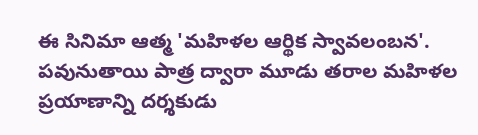ఈ సినిమా ఆత్మ 'మహిళల ఆర్థిక స్వావలంబన'. పవునుతాయి పాత్ర ద్వారా మూడు తరాల మహిళల ప్రయాణాన్ని దర్శకుడు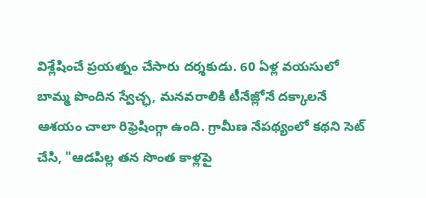విశ్లేషించే ప్రయత్నం చేసారు దర్శకుడు. 60 ఏళ్ల వయసులో బామ్మ పొందిన స్వేచ్ఛ, మనవరాలికి టీనేజ్లోనే దక్కాలనే ఆశయం చాలా రిఫ్రెషింగ్గా ఉంది. గ్రామీణ నేపథ్యంలో కథని సెట్ చేసి, "ఆడపిల్ల తన సొంత కాళ్లపై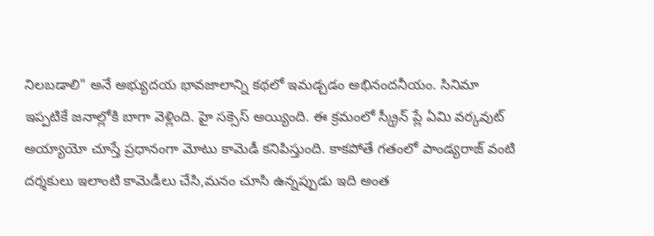నిలబడాలి" అనే అభ్యుదయ భావజాలాన్ని కథలో ఇమడ్చడం అభినందనీయం. సినిమా ఇప్పటికే జనాల్లోకి బాగా వెళ్లింది. హై సక్సెస్ అయ్యింది. ఈ క్రమంలో స్క్రీన్ ప్లే ఏమి వర్కవుట్ అయ్యాయో చూస్తే ప్రధానంగా మోటు కామెడీ కనిపిస్తుంది. కాకపోతే గతంలో పాండ్యరాజ్ వంటి దర్శకులు ఇలాంటి కామెడీలు చేసి,మనం చూసి ఉన్నప్పుడు ఇది అంత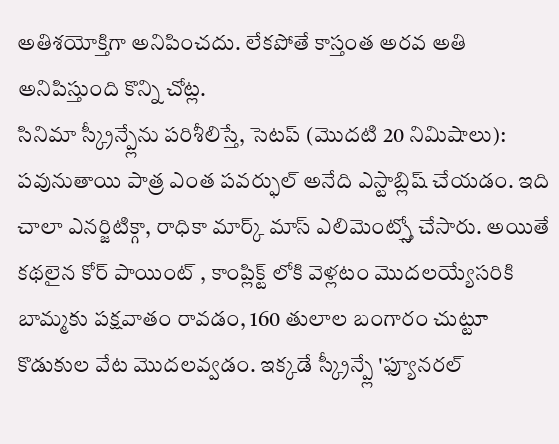అతిశయోక్తిగా అనిపించదు. లేకపోతే కాస్తంత అరవ అతి అనిపిస్తుంది కొన్ని చోట్ల.
సినిమా స్క్రీన్ప్లేను పరిశీలిస్తే, సెటప్ (మొదటి 20 నిమిషాలు): పవునుతాయి పాత్ర ఎంత పవర్ఫుల్ అనేది ఎస్టాబ్లిష్ చేయడం. ఇది చాలా ఎనర్జిటిక్గా, రాధికా మార్క్ మాస్ ఎలిమెంట్స్తో చేసారు. అయితే కథలైన కోర్ పాయింట్ , కాంప్లిక్ట్ లోకి వెళ్లటం మొదలయ్యేసరికి బామ్మకు పక్షవాతం రావడం, 160 తులాల బంగారం చుట్టూ కొడుకుల వేట మొదలవ్వడం. ఇక్కడే స్క్రీన్ప్లే 'ఫ్యూనరల్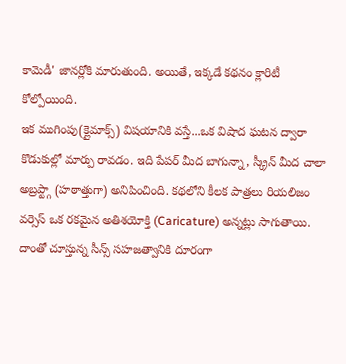కామెడీ' జానర్లోకి మారుతుంది. అయితే, ఇక్కడే కథనం క్లారిటీ కోల్పోయింది.
ఇక ముగింపు(క్లైమాక్స్) విషయానికి వస్తే...ఒక విషాద ఘటన ద్వారా కొడుకుల్లో మార్పు రావడం. ఇది పేపర్ మీద బాగున్నా, స్క్రీన్ మీద చాలా అబ్రప్ట్గా (హఠాత్తుగా) అనిపించింది. కథలోని కీలక పాత్రలు రియలిజం వర్సెస్ ఒక రకమైన అతిశయోక్తి (Caricature) అన్నట్లు సాగుతాయి. దాంతో చూస్తున్న సీన్స్ సహజత్వానికి దూరంగా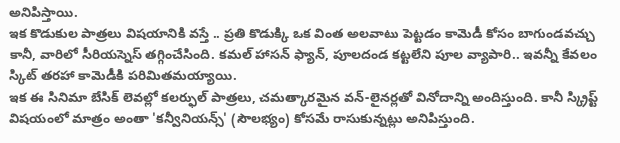అనిపిస్తాయి.
ఇక కొడుకుల పాత్రలు విషయానికి వస్తే .. ప్రతి కొడుక్కి ఒక వింత అలవాటు పెట్టడం కామెడీ కోసం బాగుండవచ్చు కానీ, వారిలో సీరియస్నెస్ తగ్గించేసింది. కమల్ హాసన్ ఫ్యాన్, పూలదండ కట్టలేని పూల వ్యాపారి.. ఇవన్నీ కేవలం స్కిట్ తరహా కామెడీకి పరిమితమయ్యాయి.
ఇక ఈ సినిమా బేసిక్ లెవల్లో కలర్ఫుల్ పాత్రలు, చమత్కారమైన వన్-లైనర్లతో వినోదాన్ని అందిస్తుంది. కానీ స్క్రిప్ట్ విషయంలో మాత్రం అంతా 'కన్వీనియన్స్' (సౌలభ్యం) కోసమే రాసుకున్నట్లు అనిపిస్తుంది.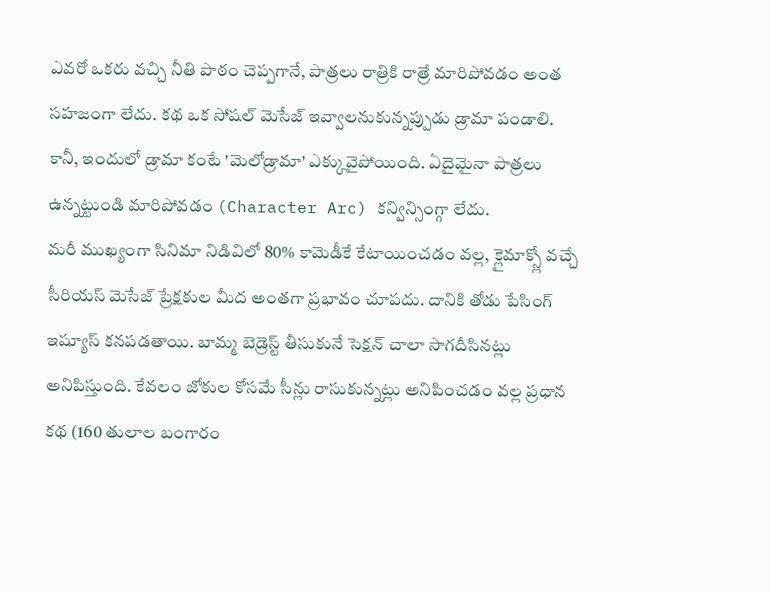ఎవరో ఒకరు వచ్చి నీతి పాఠం చెప్పగానే, పాత్రలు రాత్రికి రాత్రే మారిపోవడం అంత సహజంగా లేదు. కథ ఒక సోషల్ మెసేజ్ ఇవ్వాలనుకున్నప్పుడు డ్రామా పండాలి. కానీ, ఇందులో డ్రామా కంటే 'మెలోడ్రామా' ఎక్కువైపోయింది. ఏదైమైనా పాత్రలు ఉన్నట్టుండి మారిపోవడం (Character Arc) కన్విన్సింగ్గా లేదు.
మరీ ముఖ్యంగా సినిమా నిడివిలో 80% కామెడీకే కేటాయించడం వల్ల, క్లైమాక్స్లో వచ్చే సీరియస్ మెసేజ్ ప్రేక్షకుల మీద అంతగా ప్రభావం చూపదు. దానికి తోడు పేసింగ్ ఇష్యూస్ కనపడతాయి. బామ్మ బెడ్రెస్ట్ తీసుకునే సెక్షన్ చాలా సాగదీసినట్లు అనిపిస్తుంది. కేవలం జోకుల కోసమే సీన్లు రాసుకున్నట్లు అనిపించడం వల్ల ప్రధాన కథ (160 తులాల బంగారం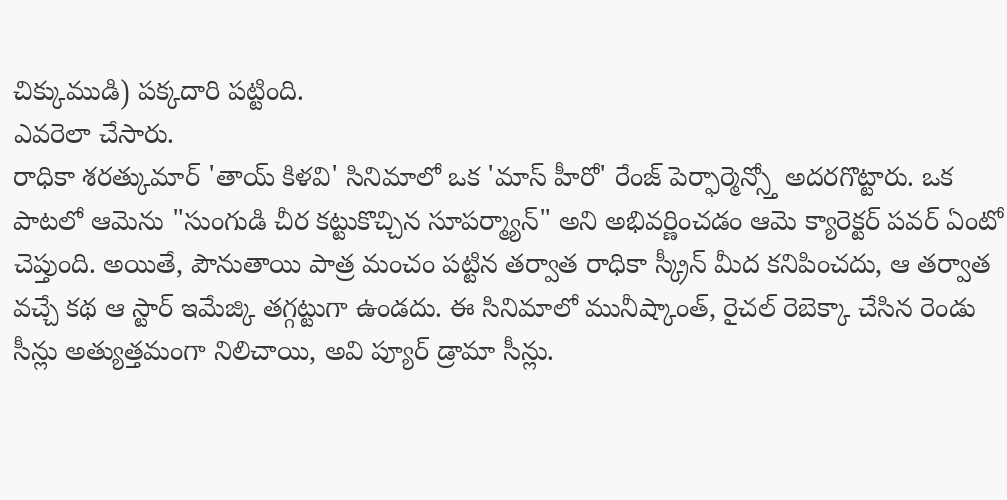చిక్కుముడి) పక్కదారి పట్టింది.
ఎవరెలా చేసారు.
రాధికా శరత్కుమార్ 'తాయ్ కిళవి' సినిమాలో ఒక 'మాస్ హీరో' రేంజ్ పెర్ఫార్మెన్స్తో అదరగొట్టారు. ఒక పాటలో ఆమెను "సుంగుడి చీర కట్టుకొచ్చిన సూపర్మ్యాన్" అని అభివర్ణించడం ఆమె క్యారెక్టర్ పవర్ ఏంటో చెప్తుంది. అయితే, పౌనుతాయి పాత్ర మంచం పట్టిన తర్వాత రాధికా స్క్రీన్ మీద కనిపించదు, ఆ తర్వాత వచ్చే కథ ఆ స్టార్ ఇమేజ్కి తగ్గట్టుగా ఉండదు. ఈ సినిమాలో మునీష్కాంత్, రైచల్ రెబెక్కా చేసిన రెండు సీన్లు అత్యుత్తమంగా నిలిచాయి, అవి ప్యూర్ డ్రామా సీన్లు.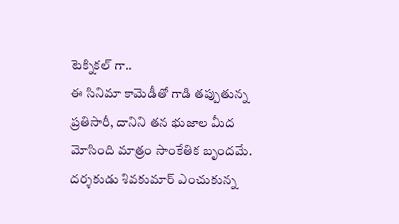టెక్నికల్ గా..
ఈ సినిమా కామెడీతో గాడి తప్పుతున్న ప్రతిసారీ, దానిని తన భుజాల మీద మోసింది మాత్రం సాంకేతిక బృందమే. దర్శకుడు శివకుమార్ ఎంచుకున్న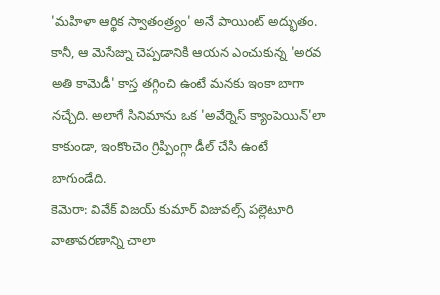'మహిళా ఆర్థిక స్వాతంత్ర్యం' అనే పాయింట్ అద్భుతం. కానీ, ఆ మెసేజ్ను చెప్పడానికి ఆయన ఎంచుకున్న 'అరవ అతి కామెడీ' కాస్త తగ్గించి ఉంటే మనకు ఇంకా బాగా నచ్చేది. అలాగే సినిమాను ఒక 'అవేర్నెస్ క్యాంపెయిన్'లా కాకుండా, ఇంకొంచెం గ్రిప్పింగ్గా డీల్ చేసి ఉంటే బాగుండేది.
కెమెరా: వివేక్ విజయ్ కుమార్ విజువల్స్ పల్లెటూరి వాతావరణాన్ని చాలా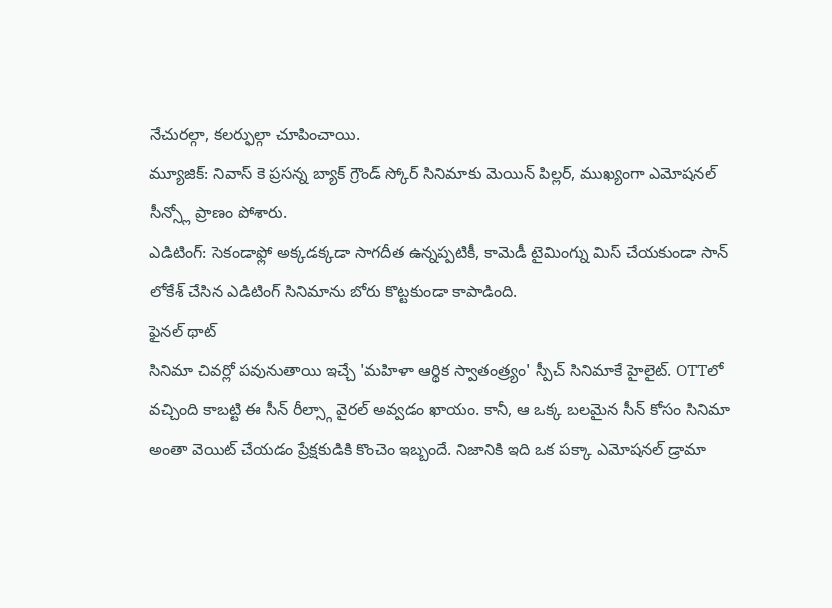నేచురల్గా, కలర్ఫుల్గా చూపించాయి.
మ్యూజిక్: నివాస్ కె ప్రసన్న బ్యాక్ గ్రౌండ్ స్కోర్ సినిమాకు మెయిన్ పిల్లర్, ముఖ్యంగా ఎమోషనల్ సీన్స్లో ప్రాణం పోశారు.
ఎడిటింగ్: సెకండాఫ్లో అక్కడక్కడా సాగదీత ఉన్నప్పటికీ, కామెడీ టైమింగ్ను మిస్ చేయకుండా సాన్ లోకేశ్ చేసిన ఎడిటింగ్ సినిమాను బోరు కొట్టకుండా కాపాడింది.
ఫైనల్ థాట్
సినిమా చివర్లో పవునుతాయి ఇచ్చే 'మహిళా ఆర్థిక స్వాతంత్ర్యం' స్పీచ్ సినిమాకే హైలైట్. OTTలో వచ్చింది కాబట్టి ఈ సీన్ రీల్స్గా వైరల్ అవ్వడం ఖాయం. కానీ, ఆ ఒక్క బలమైన సీన్ కోసం సినిమా అంతా వెయిట్ చేయడం ప్రేక్షకుడికి కొంచెం ఇబ్బందే. నిజానికి ఇది ఒక పక్కా ఎమోషనల్ డ్రామా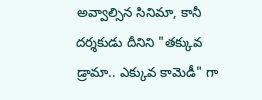అవ్వాల్సిన సినిమా, కానీ దర్శకుడు దీనిని "తక్కువ డ్రామా.. ఎక్కువ కామెడీ" గా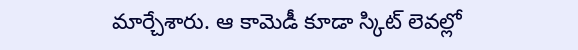మార్చేశారు. ఆ కామెడీ కూడా స్కిట్ లెవల్లో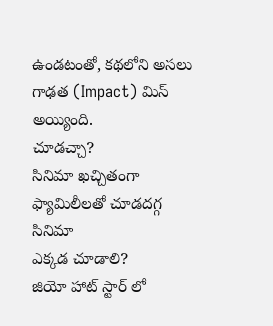ఉండటంతో, కథలోని అసలు గాఢత (Impact) మిస్ అయ్యింది.
చూడచ్చా?
సినిమా ఖచ్చితంగా ఫ్యామిలీలతో చూడదగ్గ సినిమా
ఎక్కడ చూడాలి?
జియో హాట్ స్టార్ లో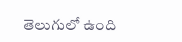తెలుగులో ఉంది